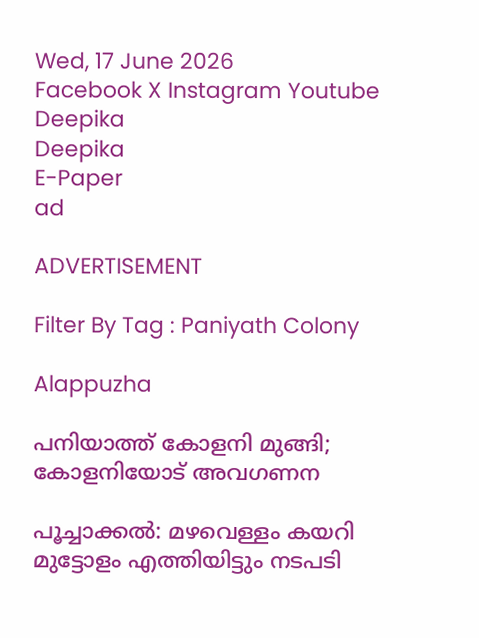Wed, 17 June 2026
Facebook X Instagram Youtube
Deepika
Deepika
E-Paper
ad

ADVERTISEMENT

Filter By Tag : Paniyath Colony

Alappuzha

പനിയാത്ത് കോളനി മുങ്ങി; കോളനിയോട് അവഗണന

പൂച്ചാക്കൽ: മഴവെള്ളം കയറി മുട്ടോളം എത്തിയിട്ടും നടപടി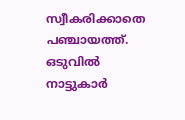സ്വീകരിക്കാതെ പഞ്ചായത്ത്. ഒടുവിൽ നാട്ടുകാർ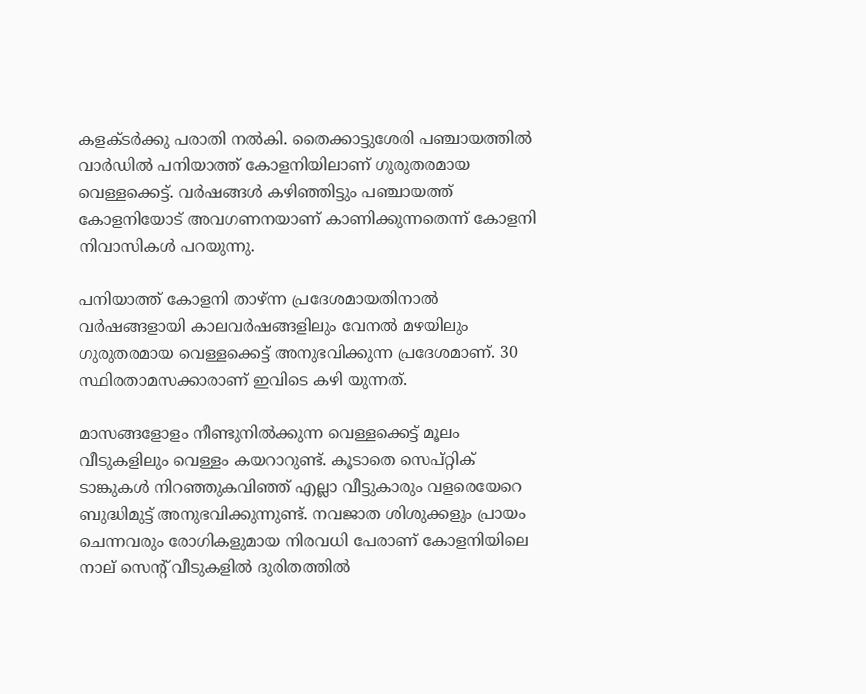കളക്ടർക്കു പരാതി നൽകി. തൈക്കാട്ടുശേരി പഞ്ചായത്തില്‍ വാര്‍ഡില്‍ പനിയാത്ത് കോളനിയിലാണ് ഗുരുതരമായ വെള്ളക്കെട്ട്. വർഷങ്ങൾ കഴിഞ്ഞിട്ടും പഞ്ചായത്ത് കോളനിയോട് അവഗണനയാണ് കാണിക്കുന്നതെന്ന് കോളനി നിവാസികൾ പറയുന്നു.

പനിയാത്ത് കോളനി താഴ്ന്ന പ്രദേശമായതിനാല്‍ വര്‍ഷങ്ങളായി കാലവര്‍ഷങ്ങളിലും വേനല്‍ മഴയിലും ഗുരുതരമായ വെള്ളക്കെട്ട് അനുഭവിക്കുന്ന പ്രദേശമാണ്. 30 സ്ഥിരതാമസക്കാരാണ് ഇവിടെ കഴി യുന്നത്.

മാസങ്ങളോളം നീണ്ടുനില്‍ക്കുന്ന വെള്ളക്കെട്ട് മൂലം വീടുകളിലും വെള്ളം കയറാറുണ്ട്. കൂടാതെ സെപ്റ്റിക് ടാങ്കുകള്‍ നിറഞ്ഞുകവിഞ്ഞ് എല്ലാ വീട്ടുകാരും വളരെയേറെ ബുദ്ധിമുട്ട് അനുഭവിക്കുന്നുണ്ട്. നവജാത ശിശുക്കളും പ്രായം ചെന്നവരും രോഗികളുമായ നിരവധി പേരാണ് കോളനിയിലെ നാല് സെന്‍റ് വീടുകളില്‍ ദുരിതത്തില്‍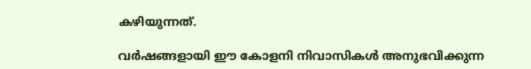കഴിയുന്നത്.

വര്‍ഷങ്ങളായി ഈ കോളനി നിവാസികള്‍ അനുഭവിക്കുന്ന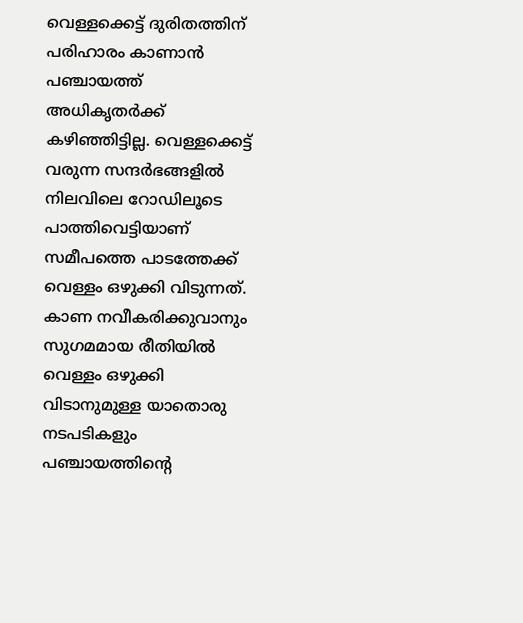വെള്ളക്കെട്ട് ദുരിതത്തിന് പരിഹാരം കാണാന്‍ പഞ്ചായത്ത് അധികൃതര്‍ക്ക് കഴിഞ്ഞിട്ടില്ല. വെള്ളക്കെട്ട് വരുന്ന സന്ദര്‍ഭങ്ങളില്‍ നിലവിലെ റോഡിലൂടെ പാത്തിവെട്ടിയാണ് സമീപത്തെ പാടത്തേക്ക് വെള്ളം ഒഴുക്കി വിടുന്നത്. കാണ നവീകരിക്കുവാനും സുഗമമായ രീതിയില്‍ വെള്ളം ഒഴുക്കി വിടാനുമുള്ള യാതൊരു നടപടികളും പഞ്ചായത്തിന്‍റെ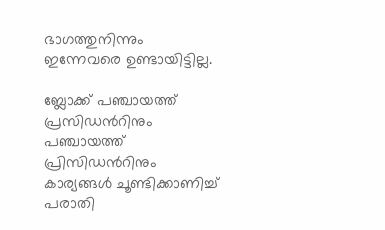ഭാഗത്തുനിന്നും ഇന്നേവരെ ഉണ്ടായിട്ടില്ല.

ബ്ലോക്ക് പഞ്ചായത്ത് പ്രസിഡന്‍റിനും പഞ്ചായത്ത് പ്രിസിഡന്‍റിനും കാര്യങ്ങൾ ചൂണ്ടിക്കാണിച്ച് പരാതി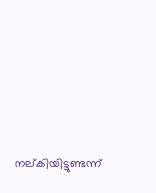നല്കിയിട്ടുണ്ടന്ന്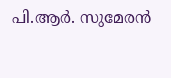പി.ആർ. സുമേരൻ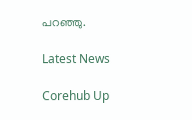പറഞ്ഞു.

Latest News

Corehub Up